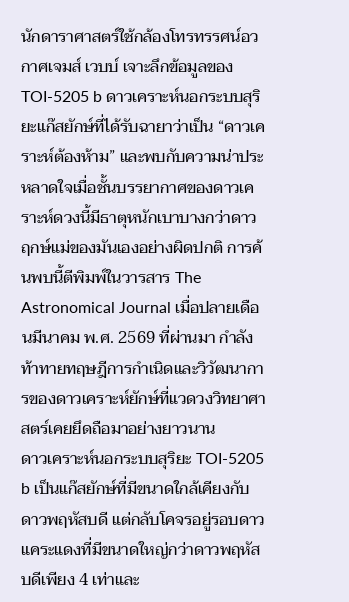นักดาราศาสตร์ใช้กล้องโทรทรรศน์อวกาศเจมส์ เวบบ์ เจาะลึกข้อมูลของ TOI-5205 b ดาวเคราะห์นอกระบบสุริยะแก๊สยักษ์ที่ได้รับฉายาว่าเป็น “ดาวเคราะห์ต้องห้าม” และพบกับความน่าประหลาดใจเมื่อชั้นบรรยากาศของดาวเคราะห์ดวงนี้มีธาตุหนักเบาบางกว่าดาวฤกษ์แม่ของมันเองอย่างผิดปกติ การค้นพบนี้ตีพิมพ์ในวารสาร The Astronomical Journal เมื่อปลายเดือนมีนาคม พ.ศ. 2569 ที่ผ่านมา กำลังท้าทายทฤษฎีการกำเนิดและวิวัฒนาการของดาวเคราะห์ยักษ์ที่แวดวงวิทยาศาสตร์เคยยึดถือมาอย่างยาวนาน
ดาวเคราะห์นอกระบบสุริยะ TOI-5205 b เป็นแก๊สยักษ์ที่มีขนาดใกล้เคียงกับดาวพฤหัสบดี แต่กลับโคจรอยู่รอบดาวแคระแดงที่มีขนาดใหญ่กว่าดาวพฤหัสบดีเพียง 4 เท่าและ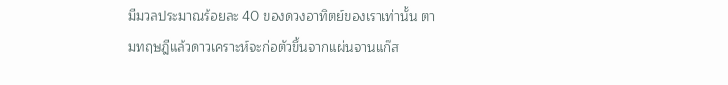มีมวลประมาณร้อยละ 40 ของดวงอาทิตย์ของเราเท่านั้น ตามทฤษฎีแล้วดาวเคราะห์จะก่อตัวขึ้นจากแผ่นจานแก๊ส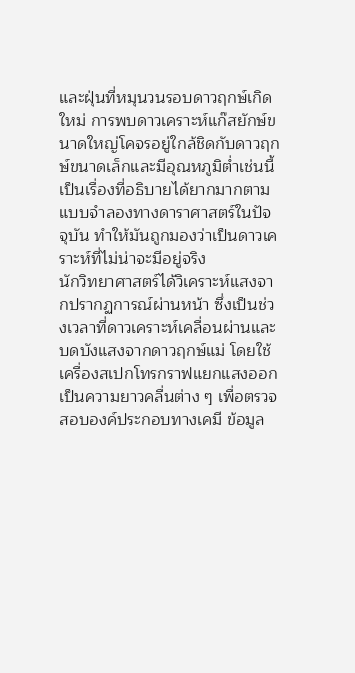และฝุ่นที่หมุนวนรอบดาวฤกษ์เกิดใหม่ การพบดาวเคราะห์แก๊สยักษ์ขนาดใหญ่โคจรอยู่ใกล้ชิดกับดาวฤกษ์ขนาดเล็กและมีอุณหภูมิต่ำเช่นนี้ เป็นเรื่องที่อธิบายได้ยากมากตามแบบจำลองทางดาราศาสตร์ในปัจจุบัน ทำให้มันถูกมองว่าเป็นดาวเคราะห์ที่ไม่น่าจะมีอยู่จริง
นักวิทยาศาสตร์ได้วิเคราะห์แสงจากปรากฏการณ์ผ่านหน้า ซึ่งเป็นช่วงเวลาที่ดาวเคราะห์เคลื่อนผ่านและบดบังแสงจากดาวฤกษ์แม่ โดยใช้เครื่องสเปกโทรกราฟแยกแสงออกเป็นความยาวคลื่นต่าง ๆ เพื่อตรวจสอบองค์ประกอบทางเคมี ข้อมูล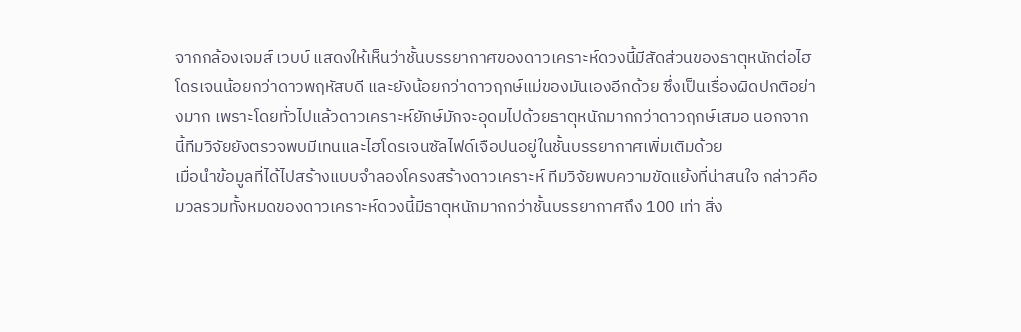จากกล้องเจมส์ เวบบ์ แสดงให้เห็นว่าชั้นบรรยากาศของดาวเคราะห์ดวงนี้มีสัดส่วนของธาตุหนักต่อไฮโดรเจนน้อยกว่าดาวพฤหัสบดี และยังน้อยกว่าดาวฤกษ์แม่ของมันเองอีกด้วย ซึ่งเป็นเรื่องผิดปกติอย่างมาก เพราะโดยทั่วไปแล้วดาวเคราะห์ยักษ์มักจะอุดมไปด้วยธาตุหนักมากกว่าดาวฤกษ์เสมอ นอกจากนี้ทีมวิจัยยังตรวจพบมีเทนและไฮโดรเจนซัลไฟด์เจือปนอยู่ในชั้นบรรยากาศเพิ่มเติมด้วย
เมื่อนำข้อมูลที่ได้ไปสร้างแบบจำลองโครงสร้างดาวเคราะห์ ทีมวิจัยพบความขัดแย้งที่น่าสนใจ กล่าวคือ มวลรวมทั้งหมดของดาวเคราะห์ดวงนี้มีธาตุหนักมากกว่าชั้นบรรยากาศถึง 100 เท่า สิ่ง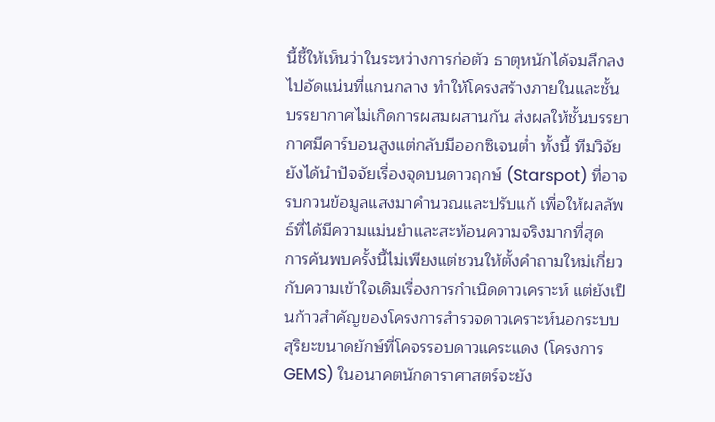นี้ชี้ให้เห็นว่าในระหว่างการก่อตัว ธาตุหนักได้จมลึกลงไปอัดแน่นที่แกนกลาง ทำให้โครงสร้างภายในและชั้นบรรยากาศไม่เกิดการผสมผสานกัน ส่งผลให้ชั้นบรรยากาศมีคาร์บอนสูงแต่กลับมีออกซิเจนต่ำ ทั้งนี้ ทีมวิจัยยังได้นำปัจจัยเรื่องจุดบนดาวฤกษ์ (Starspot) ที่อาจรบกวนข้อมูลแสงมาคำนวณและปรับแก้ เพื่อให้ผลลัพธ์ที่ได้มีความแม่นยำและสะท้อนความจริงมากที่สุด
การค้นพบครั้งนี้ไม่เพียงแต่ชวนให้ตั้งคำถามใหม่เกี่ยวกับความเข้าใจเดิมเรื่องการกำเนิดดาวเคราะห์ แต่ยังเป็นก้าวสำคัญของโครงการสำรวจดาวเคราะห์นอกระบบสุริยะขนาดยักษ์ที่โคจรรอบดาวแคระแดง (โครงการ GEMS) ในอนาคตนักดาราศาสตร์จะยัง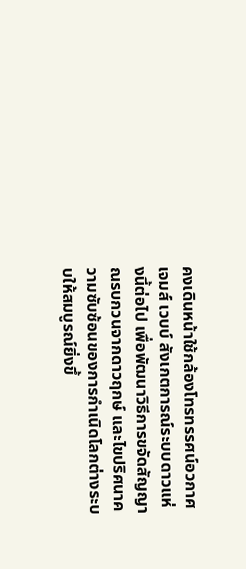คงเดินหน้าใช้กล้องโทรทรรศน์อวกาศเจมส์ เวบบ์ สังเกตการณ์ระบบดาวแห่งนี้ต่อไป เพื่อพัฒนาวิธีการขจัดสัญญาณรบกวนจากดาวฤกษ์ และไขปริศนาความซับซ้อนของการกำเนิดโลกต่างระบบให้สมบูรณ์ยิ่งขึ้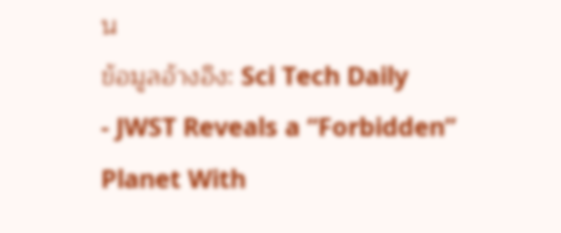น
ข้อมูลอ้างอิง: Sci Tech Daily
- JWST Reveals a “Forbidden” Planet With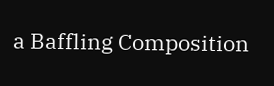a Baffling Composition